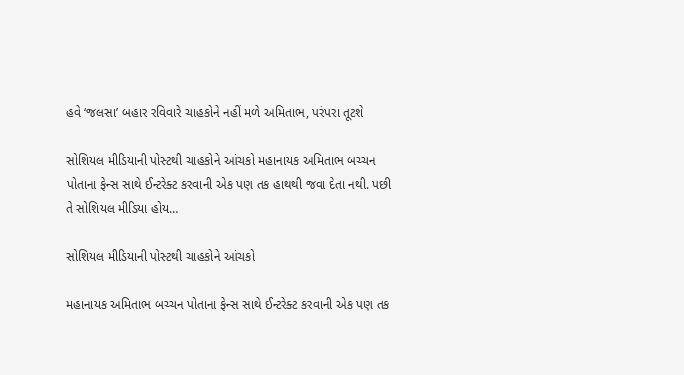હવે ‘જલસા’ બહાર રવિવારે ચાહકોને નહીં મળે અમિતાભ, પરંપરા તૂટશે

સોશિયલ મીડિયાની પોસ્ટથી ચાહકોને આંચકો મહાનાયક અમિતાભ બચ્ચન પોતાના ફેન્સ સાથે ઈન્ટરેક્ટ કરવાની એક પણ તક હાથથી જવા દેતા નથી. પછી તે સોશિયલ મીડિયા હોય…

સોશિયલ મીડિયાની પોસ્ટથી ચાહકોને આંચકો

મહાનાયક અમિતાભ બચ્ચન પોતાના ફેન્સ સાથે ઈન્ટરેક્ટ કરવાની એક પણ તક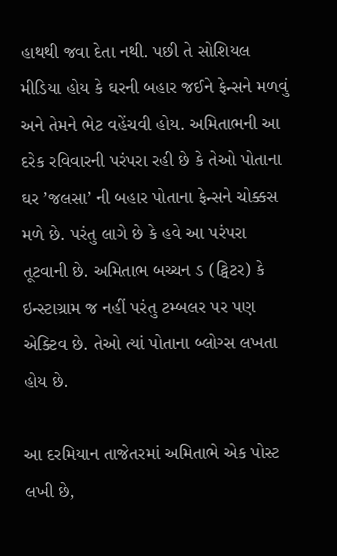હાથથી જવા દેતા નથી. પછી તે સોશિયલ મીડિયા હોય કે ઘરની બહાર જઈને ફેન્સને મળવું અને તેમને ભેટ વહેંચવી હોય. અમિતાભની આ દરેક રવિવારની પરંપરા રહી છે કે તેઓ પોતાના ઘર ’જલસા’ ની બહાર પોતાના ફેન્સને ચોક્કસ મળે છે. પરંતુ લાગે છે કે હવે આ પરંપરા તૂટવાની છે. અમિતાભ બચ્ચન ડ (ટ્વિટર) કે ઇન્સ્ટાગ્રામ જ નહીં પરંતુ ટમ્બલર પર પણ એક્ટિવ છે. તેઓ ત્યાં પોતાના બ્લોગ્સ લખતા હોય છે.

આ દરમિયાન તાજેતરમાં અમિતાભે એક પોસ્ટ લખી છે,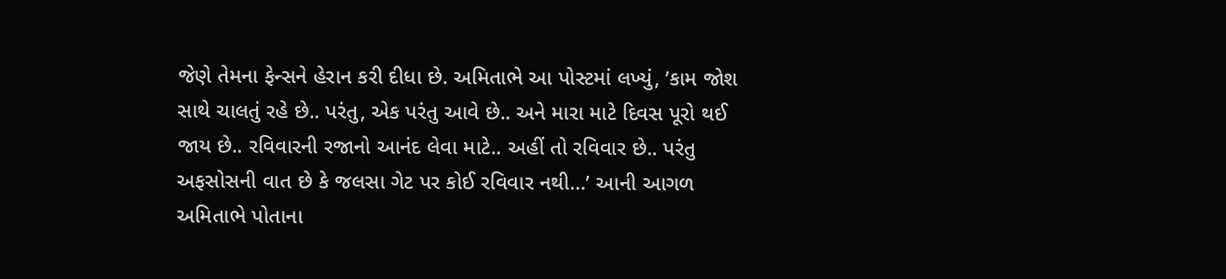જેણે તેમના ફેન્સને હેરાન કરી દીધા છે. અમિતાભે આ પોસ્ટમાં લખ્યું, ’કામ જોશ સાથે ચાલતું રહે છે.. પરંતુ, એક પરંતુ આવે છે.. અને મારા માટે દિવસ પૂરો થઈ જાય છે.. રવિવારની રજાનો આનંદ લેવા માટે.. અહીં તો રવિવાર છે.. પરંતુ અફસોસની વાત છે કે જલસા ગેટ પર કોઈ રવિવાર નથી…’ આની આગળ અમિતાભે પોતાના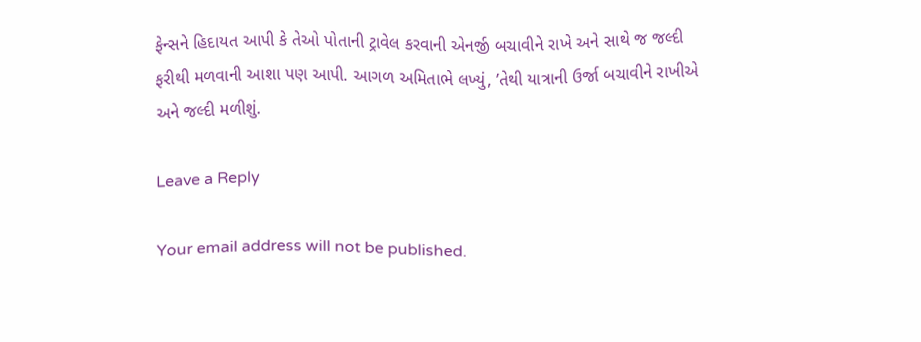ફેન્સને હિદાયત આપી કે તેઓ પોતાની ટ્રાવેલ કરવાની એનર્જી બચાવીને રાખે અને સાથે જ જલ્દી ફરીથી મળવાની આશા પણ આપી. આગળ અમિતાભે લખ્યું, ’તેથી યાત્રાની ઉર્જા બચાવીને રાખીએ અને જલ્દી મળીશું.

Leave a Reply

Your email address will not be published.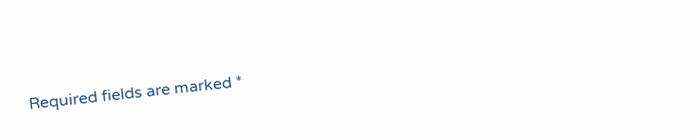Required fields are marked *